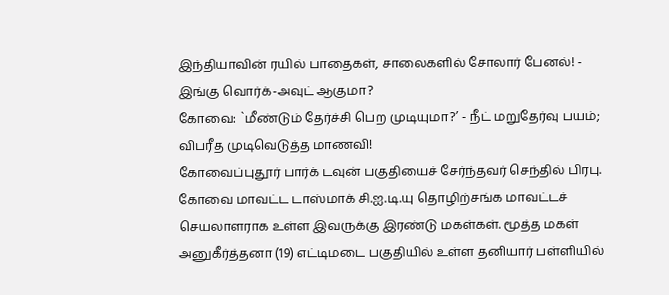இந்தியாவின் ரயில் பாதைகள், சாலைகளில் சோலார் பேனல்! - இங்கு வொர்க்-அவுட் ஆகுமா?
கோவை: `மீண்டும் தேர்ச்சி பெற முடியுமா?’ - நீட் மறுதேர்வு பயம்; விபரீத முடிவெடுத்த மாணவி!
கோவைப்புதூர் பார்க் டவுன் பகுதியைச் சேர்ந்தவர் செந்தில் பிரபு. கோவை மாவட்ட டாஸ்மாக் சி.ஐ.டி.யு தொழிற்சங்க மாவட்டச் செயலாளராக உள்ள இவருக்கு இரண்டு மகள்கள். மூத்த மகள் அனுகீர்த்தனா (19) எட்டிமடை பகுதியில் உள்ள தனியார் பள்ளியில்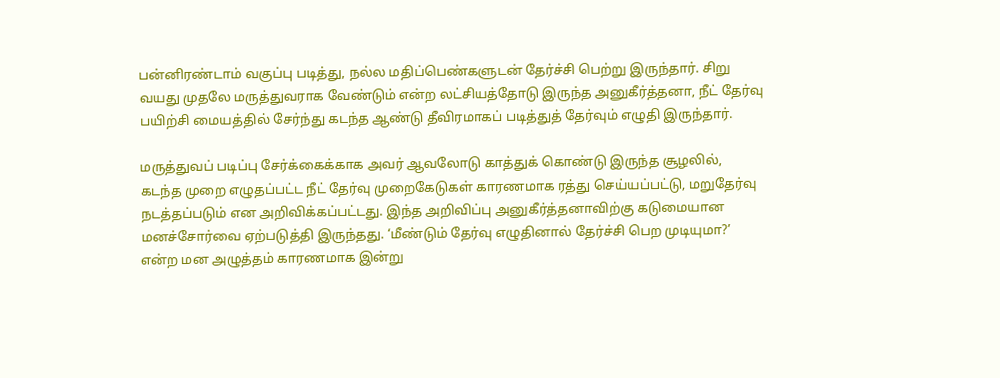பன்னிரண்டாம் வகுப்பு படித்து, நல்ல மதிப்பெண்களுடன் தேர்ச்சி பெற்று இருந்தார். சிறு வயது முதலே மருத்துவராக வேண்டும் என்ற லட்சியத்தோடு இருந்த அனுகீர்த்தனா, நீட் தேர்வு பயிற்சி மையத்தில் சேர்ந்து கடந்த ஆண்டு தீவிரமாகப் படித்துத் தேர்வும் எழுதி இருந்தார்.

மருத்துவப் படிப்பு சேர்க்கைக்காக அவர் ஆவலோடு காத்துக் கொண்டு இருந்த சூழலில், கடந்த முறை எழுதப்பட்ட நீட் தேர்வு முறைகேடுகள் காரணமாக ரத்து செய்யப்பட்டு, மறுதேர்வு நடத்தப்படும் என அறிவிக்கப்பட்டது. இந்த அறிவிப்பு அனுகீர்த்தனாவிற்கு கடுமையான மனச்சோர்வை ஏற்படுத்தி இருந்தது. ‘மீண்டும் தேர்வு எழுதினால் தேர்ச்சி பெற முடியுமா?’ என்ற மன அழுத்தம் காரணமாக இன்று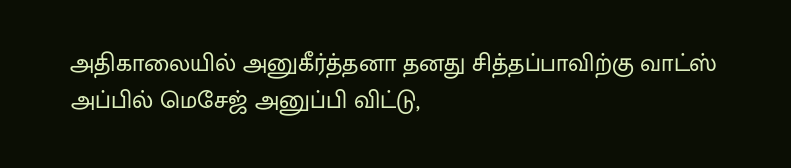அதிகாலையில் அனுகீர்த்தனா தனது சித்தப்பாவிற்கு வாட்ஸ் அப்பில் மெசேஜ் அனுப்பி விட்டு,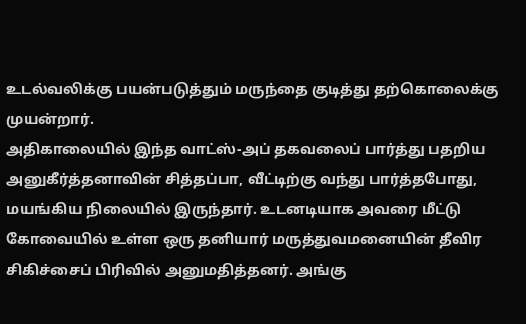உடல்வலிக்கு பயன்படுத்தும் மருந்தை குடித்து தற்கொலைக்கு முயன்றார்.
அதிகாலையில் இந்த வாட்ஸ்-அப் தகவலைப் பார்த்து பதறிய அனுகீர்த்தனாவின் சித்தப்பா, வீட்டிற்கு வந்து பார்த்தபோது, மயங்கிய நிலையில் இருந்தார். உடனடியாக அவரை மீட்டு கோவையில் உள்ள ஒரு தனியார் மருத்துவமனையின் தீவிர சிகிச்சைப் பிரிவில் அனுமதித்தனர். அங்கு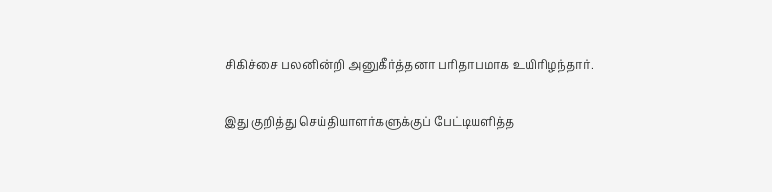சிகிச்சை பலனின்றி அனுகீர்த்தனா பரிதாபமாக உயிரிழந்தார்.

இது குறித்து செய்தியாளர்களுக்குப் பேட்டியளித்த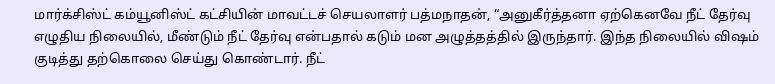மார்க்சிஸ்ட் கம்யூனிஸ்ட் கட்சியின் மாவட்டச் செயலாளர் பத்மநாதன், “அனுகீர்த்தனா ஏற்கெனவே நீட் தேர்வு எழுதிய நிலையில், மீண்டும் நீட் தேர்வு என்பதால் கடும் மன அழுத்தத்தில் இருந்தார். இந்த நிலையில் விஷம் குடித்து தற்கொலை செய்து கொண்டார். நீட்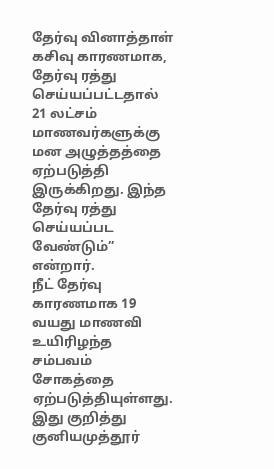தேர்வு வினாத்தாள் கசிவு காரணமாக, தேர்வு ரத்து செய்யப்பட்டதால் 21 லட்சம் மாணவர்களுக்கு மன அழுத்தத்தை ஏற்படுத்தி இருக்கிறது. இந்த தேர்வு ரத்து செய்யப்பட வேண்டும்” என்றார்.
நீட் தேர்வு காரணமாக 19 வயது மாணவி உயிரிழந்த சம்பவம் சோகத்தை ஏற்படுத்தியுள்ளது. இது குறித்து குனியமுத்தூர்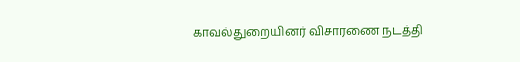காவல்துறையினர் விசாரணை நடத்தி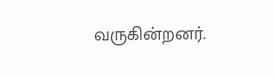வருகின்றனர்.